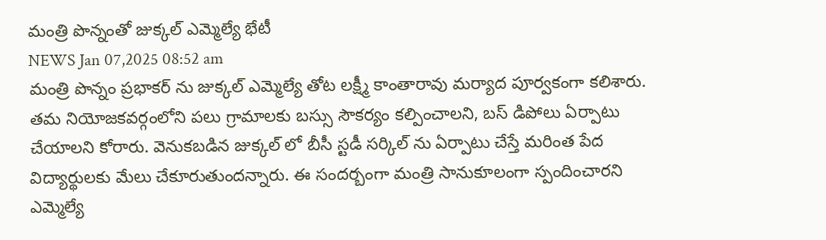మంత్రి పొన్నంతో జుక్కల్ ఎమ్మెల్యే భేటీ
NEWS Jan 07,2025 08:52 am
మంత్రి పొన్నం ప్రభాకర్ ను జుక్కల్ ఎమ్మెల్యే తోట లక్ష్మీ కాంతారావు మర్యాద పూర్వకంగా కలిశారు. తమ నియోజకవర్గంలోని పలు గ్రామాలకు బస్సు సౌకర్యం కల్పించాలని, బస్ డిపోలు ఏర్పాటు చేయాలని కోరారు. వెనుకబడిన జుక్కల్ లో బీసీ స్టడీ సర్కిల్ ను ఏర్పాటు చేస్తే మరింత పేద విద్యార్థులకు మేలు చేకూరుతుందన్నారు. ఈ సందర్బంగా మంత్రి సానుకూలంగా స్పందించారని ఎమ్మెల్యే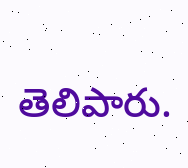తెలిపారు.